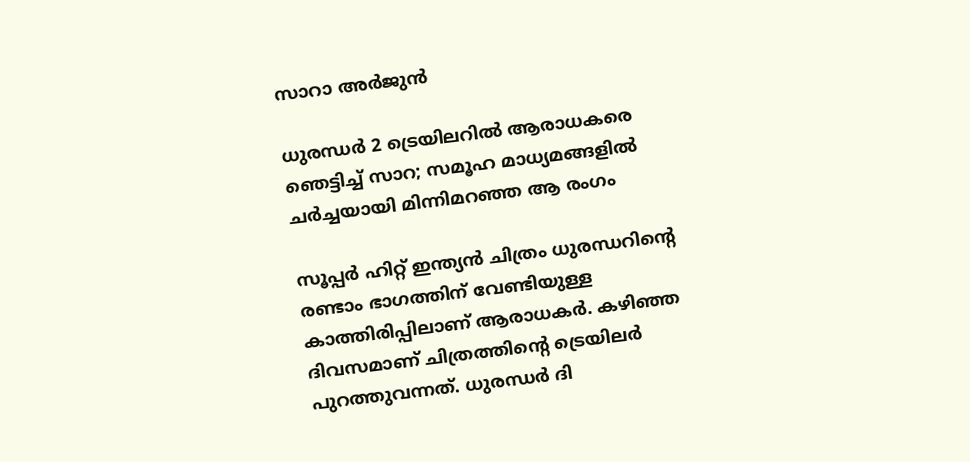സാറാ അർജുൻ

ധുരന്ധർ 2 ട്രെയിലറിൽ ആരാധകരെ ഞെട്ടിച്ച് സാറ; സമൂഹ മാധ്യമങ്ങളിൽ ചർച്ചയായി മിന്നിമറഞ്ഞ ആ രംഗം

സൂപ്പർ ഹിറ്റ് ഇന്ത്യൻ ചിത്രം ധുരന്ധറിന്‍റെ രണ്ടാം ഭാഗത്തിന് വേണ്ടിയുള്ള കാത്തിരിപ്പിലാണ് ആരാധകർ. കഴിഞ്ഞ ദിവസമാണ് ചിത്രത്തിന്‍റെ ട്രെയിലർ പുറത്തുവന്നത്. ധുരന്ധർ ദി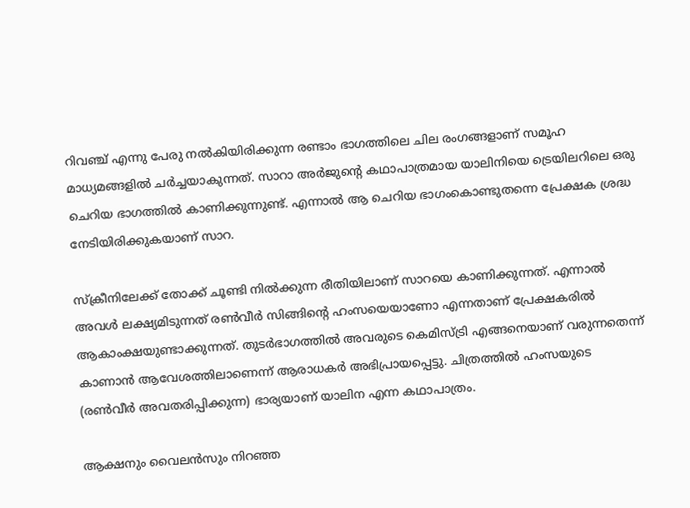റിവഞ്ച് എന്നു പേരു നൽകിയിരിക്കുന്ന രണ്ടാം ഭാഗത്തിലെ ചില രംഗങ്ങളാണ് സമൂഹ മാധ്യമങ്ങളിൽ ചർച്ചയാകുന്നത്. സാറാ അർജുന്റെ കഥാപാത്രമായ യാലിനിയെ ട്രെയിലറിലെ ഒരു ചെറിയ ഭാഗത്തിൽ കാണിക്കുന്നുണ്ട്. എന്നാൽ ആ ചെറിയ ഭാഗംകൊണ്ടുതന്നെ പ്രേക്ഷക ശ്രദ്ധ നേടിയിരിക്കുകയാണ് സാറ.

സ്‌ക്രീനിലേക്ക് തോക്ക് ചൂണ്ടി നിൽക്കുന്ന രീതിയിലാണ് സാറയെ കാണിക്കുന്നത്. എന്നാൽ അവൾ ലക്ഷ്യമിടുന്നത് രൺവീർ സിങ്ങിന്റെ ഹംസയെയാണോ എന്നതാണ് പ്രേക്ഷകരിൽ ആകാംക്ഷയുണ്ടാക്കുന്നത്. തുടർഭാഗത്തിൽ അവരുടെ കെമിസ്ട്രി എങ്ങനെയാണ് വരുന്നതെന്ന് കാണാൻ ആവേശത്തിലാണെന്ന് ആരാധകർ അഭിപ്രായപ്പെട്ടു. ചിത്രത്തിൽ ഹംസയുടെ (രൺവീർ അവതരിപ്പിക്കുന്ന) ഭാര്യയാണ് യാലിന എന്ന കഥാപാത്രം.

ആക്ഷനും വൈലൻസും നിറഞ്ഞ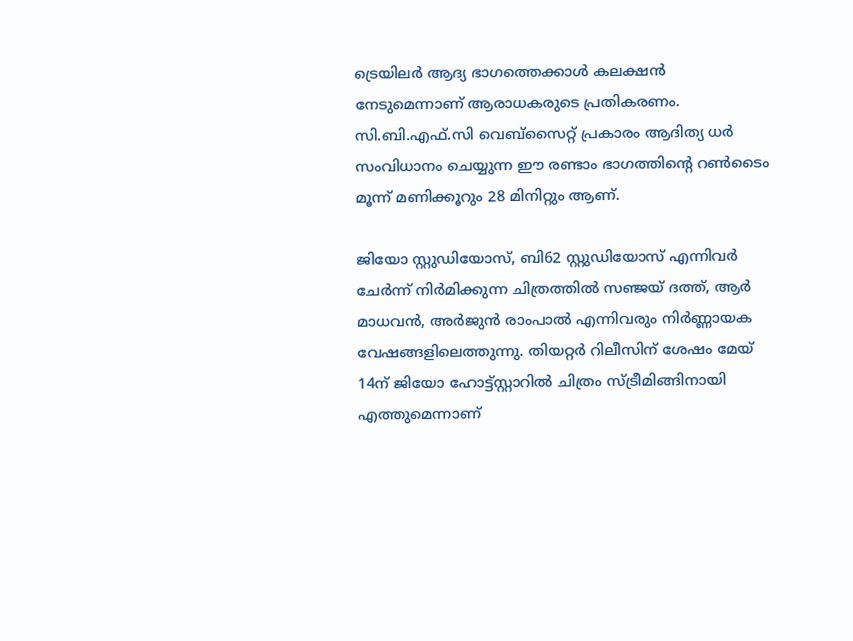ട്രെയിലർ ആദ്യ ഭാഗത്തെക്കാൾ കലക്ഷൻ നേടുമെന്നാണ് ആരാധകരുടെ പ്രതികരണം. സി.ബി.എഫ്‌.സി വെബ്‌സൈറ്റ് പ്രകാരം ആദിത്യ ധർ സംവിധാനം ചെയ്യുന്ന ഈ രണ്ടാം ഭാഗത്തിന്റെ റൺടൈം മൂന്ന് മണിക്കൂറും 28 മിനിറ്റും ആണ്.

ജിയോ സ്റ്റുഡിയോസ്, ബി62 സ്റ്റുഡിയോസ് എന്നിവർ ചേർന്ന് നിർമിക്കുന്ന ചിത്രത്തിൽ സഞ്ജയ് ദത്ത്, ആർ മാധവൻ, അർജുൻ രാംപാൽ എന്നിവരും നിർണ്ണായക വേഷങ്ങളിലെത്തുന്നു. തിയറ്റർ റിലീസിന് ശേഷം മേയ് 14ന് ജിയോ ഹോട്ട്സ്റ്റാറിൽ ചിത്രം സ്ട്രീമിങ്ങിനായി എത്തുമെന്നാണ്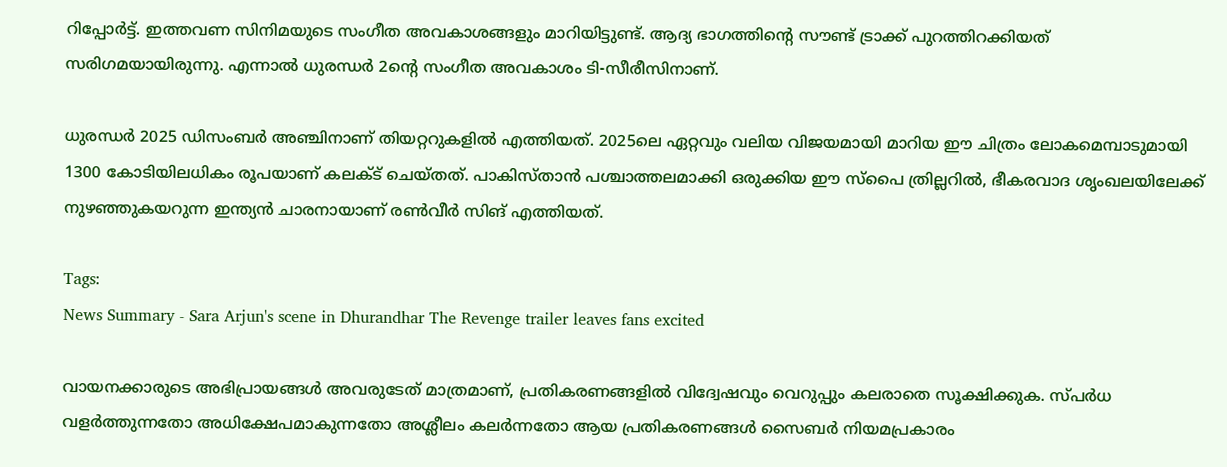റിപ്പോർട്ട്. ഇത്തവണ സിനിമയുടെ സംഗീത അവകാശങ്ങളും മാറിയിട്ടുണ്ട്. ആദ്യ ഭാഗത്തിന്റെ സൗണ്ട് ട്രാക്ക് പുറത്തിറക്കിയത് സരിഗമയായിരുന്നു. എന്നാൽ ധുരന്ധർ 2ന്റെ സംഗീത അവകാശം ടി-സീരീസിനാണ്.

ധുരന്ധർ 2025 ഡിസംബർ അഞ്ചിനാണ് തിയറ്ററുകളിൽ എത്തിയത്. 2025ലെ ഏറ്റവും വലിയ വിജയമായി മാറിയ ഈ ചിത്രം ലോകമെമ്പാടുമായി 1300 കോടിയിലധികം രൂപയാണ് കലക്ട് ചെയ്തത്. പാകിസ്താൻ പശ്ചാത്തലമാക്കി ഒരുക്കിയ ഈ സ്പൈ ത്രില്ലറിൽ, ഭീകരവാദ ശൃംഖലയിലേക്ക് നുഴഞ്ഞുകയറുന്ന ഇന്ത്യൻ ചാരനായാണ് രൺവീർ സിങ് എത്തിയത്.

Tags:
News Summary - Sara Arjun's scene in Dhurandhar The Revenge trailer leaves fans excited

വായനക്കാരുടെ അഭിപ്രായങ്ങള്‍ അവരുടേത് മാത്രമാണ്, പ്രതികരണങ്ങളിൽ വിദ്വേഷവും വെറുപ്പും കലരാതെ സൂക്ഷിക്കുക. സ്പർധ വളർത്തുന്നതോ അധിക്ഷേപമാകുന്നതോ അശ്ലീലം കലർന്നതോ ആയ പ്രതികരണങ്ങൾ സൈബർ നിയമപ്രകാരം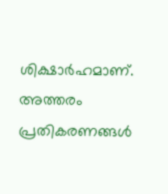ശിക്ഷാർഹമാണ്. അത്തരം പ്രതികരണങ്ങൾ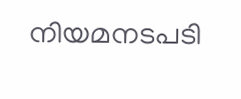നിയമനടപടി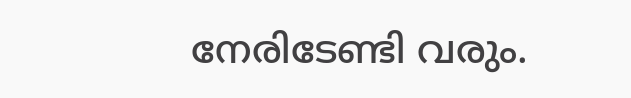നേരിടേണ്ടി വരും.